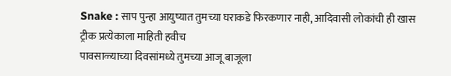Snake : साप पुन्हा आयुष्यात तुमच्या घराकडे फिरकणार नाही, आदिवासी लोकांची ही खास ट्रीक प्रत्येकाला माहिती हवीच
पावसाळ्याच्या दिवसांमध्ये तुमच्या आजू बाजूला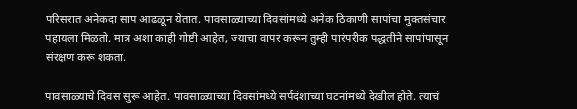परिसरात अनेकदा साप आढळून येतात. पावसाळ्याच्या दिवसांमध्ये अनेक ठिकाणी सापांचा मुक्तसंचार पहायला मिळतो. मात्र अशा काही गोष्टी आहेत, ज्याचा वापर करून तुम्ही पारंपरीक पद्धतीने सापांपासून संरक्षण करू शकता.

पावसाळ्याचे दिवस सुरू आहेत. पावसाळ्याच्या दिवसांमध्ये सर्पदंशाच्या घटनांमध्ये देखील होते. त्याचं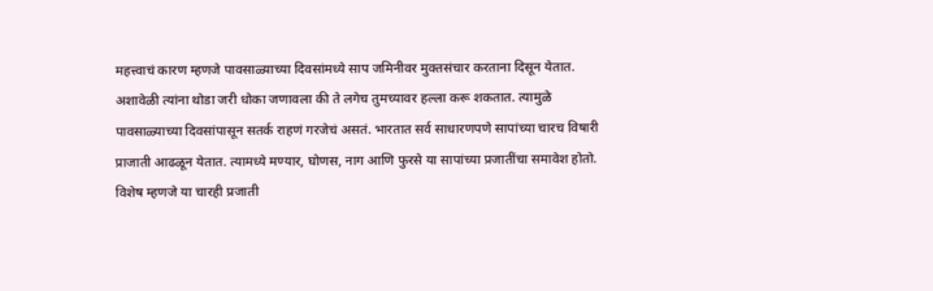महत्त्वाचं कारण म्हणजे पावसाळ्याच्या दिवसांमध्ये साप जमिनीवर मुक्तसंचार करताना दिसून येतात. अशावेळी त्यांना थोडा जरी धोका जणावला की ते लगेच तुमच्यावर हल्ला करू शकतात. त्यामुळे पावसाळ्याच्या दिवसांपासून सतर्क राहणं गरजेचं असतं. भारतात सर्व साधारणपणे सापांच्या चारच विषारी प्राजाती आढळून येतात. त्यामध्ये मण्यार, घोणस, नाग आणि फुरसे या सापांच्या प्रजातींचा समावेश होतो. विशेष म्हणजे या चारही प्रजाती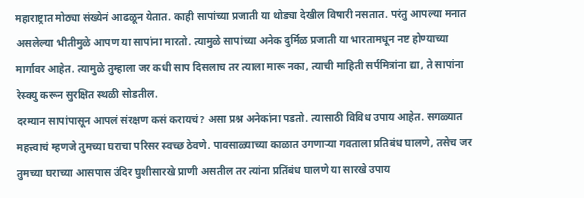महाराष्ट्रात मोठ्या संख्येनं आढळून येतात. काही सापांच्या प्रजाती या थोड्या देखील विषारी नसतात. परंतु आपल्या मनात असलेल्या भीतीमुळे आपण या सापांना मारतो. त्यामुळे सापांच्या अनेक दुर्मिळ प्रजाती या भारतामधून नष्ट होण्याच्या मार्गावर आहेत. त्यामुळे तुम्हाला जर कधी साप दिसलाच तर त्याला मारू नका, त्याची माहिती सर्पमित्रांना द्या, ते सापांना रेस्क्यु करून सुरक्षित स्थळी सोडतील.
दरम्यान सापांपासून आपलं संरक्षण कसं करायचं? असा प्रश्न अनेकांना पडतो. त्यासाठी विविध उपाय आहेत. सगळ्यात महत्त्वाचं म्हणजे तुमच्या घराचा परिसर स्वच्छ ठेवणे. पावसाळ्याच्या काळात उगणाऱ्या गवताला प्रतिबंध घालणे, तसेच जर तुमच्या घराच्या आसपास उंदिर घुशीसारखे प्राणी असतील तर त्यांना प्रतिंबंध घालणे या सारखे उपाय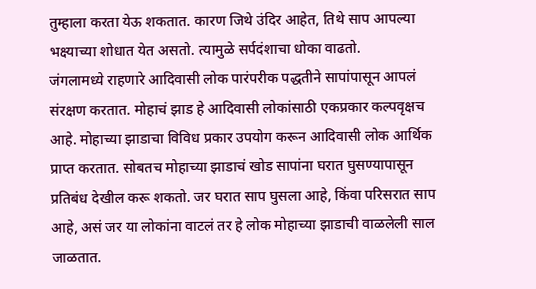तुम्हाला करता येऊ शकतात. कारण जिथे उंदिर आहेत, तिथे साप आपल्या भक्ष्याच्या शोधात येत असतो. त्यामुळे सर्पदंशाचा धोका वाढतो.
जंगलामध्ये राहणारे आदिवासी लोक पारंपरीक पद्धतीने सापांपासून आपलं संरक्षण करतात. मोहाचं झाड हे आदिवासी लोकांसाठी एकप्रकार कल्पवृक्षच आहे. मोहाच्या झाडाचा विविध प्रकार उपयोग करून आदिवासी लोक आर्थिक प्राप्त करतात. सोबतच मोहाच्या झाडाचं खोड सापांना घरात घुसण्यापासून प्रतिबंध देखील करू शकतो. जर घरात साप घुसला आहे, किंवा परिसरात साप आहे, असं जर या लोकांना वाटलं तर हे लोक मोहाच्या झाडाची वाळलेली साल जाळतात.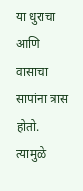या धुराचा आणि वासाचा सापांना त्रास होतो. त्यामुळे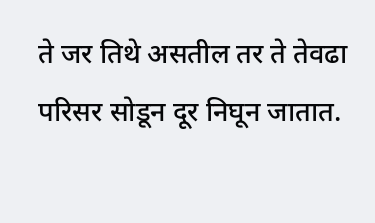ते जर तिथे असतील तर ते तेवढा परिसर सोडून दूर निघून जातात.